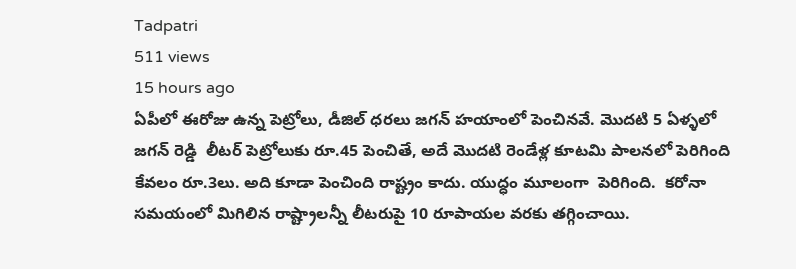Tadpatri
511 views
15 hours ago
ఏపీలో ఈరోజు ఉన్న పెట్రోలు, డీజిల్ ధరలు జగన్ హయాంలో పెంచినవే. మొదటి 5 ఏళ్ళలో జగన్ రెడ్డి  లీటర్ పెట్రోలుకు రూ.45 పెంచితే, అదే మొదటి రెండేళ్ల కూటమి పాలనలో పెరిగింది  కేవలం రూ.3లు. అది కూడా పెంచింది రాష్ట్రం కాదు. యుద్ధం మూలంగా  పెరిగింది.  కరోనా సమయంలో మిగిలిన రాష్ట్రాలన్నీ లీటరుపై 10 రూపాయల వరకు తగ్గించాయి.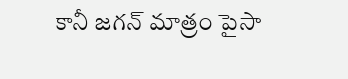కానీ జగన్ మాత్రం పైసా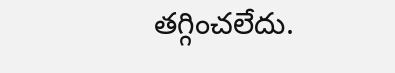తగ్గించలేదు.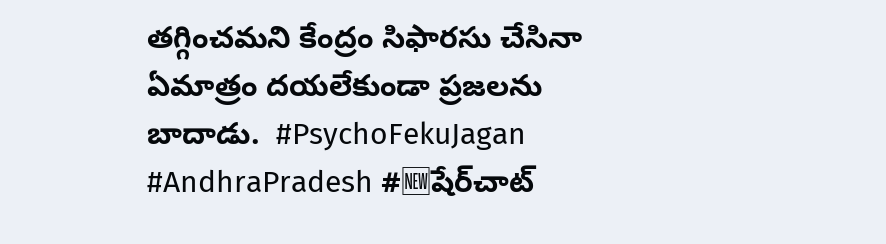తగ్గించమని కేంద్రం సిఫారసు చేసినా ఏమాత్రం దయలేకుండా ప్రజలను బాదాడు.  #PsychoFekuJagan #AndhraPradesh #🆕షేర్‌చాట్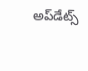అప్‌డేట్స్